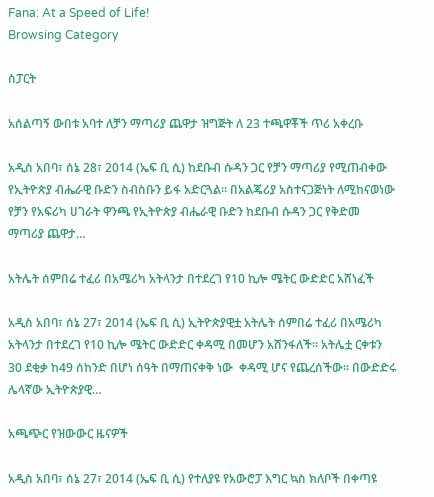Fana: At a Speed of Life!
Browsing Category

ስፓርት

አሰልጣኝ ውበቱ አባተ ለቻን ማጣሪያ ጨዋታ ዝግጅት ለ 23 ተጫዋቾች ጥሪ አቀረቡ

አዲስ አበባ፣ ሰኔ 28፣ 2014 (ኤፍ ቢ ሲ) ከደቡብ ሱዳን ጋር የቻን ማጣሪያ የሚጠብቀው የኢትዮጵያ ብሔራዊ ቡድን ስብስቡን ይፋ አድርጓል። በአልጄሪያ አስተናጋጅነት ለሚከናወነው የቻን የአፍሪካ ሀገራት ዋንጫ የኢትዮጵያ ብሔራዊ ቡድን ከደቡብ ሱዳን ጋር የቅድመ ማጣሪያ ጨዋታ…

አትሌት ሰምበሬ ተፈሪ በአሜሪካ አትላንታ በተደረገ የ10 ኪሎ ሜትር ውድድር አሸነፈች

አዲስ አበባ፣ ሰኔ 27፣ 2014 (ኤፍ ቢ ሲ) ኢትዮጵያዊቷ አትሌት ሰምበሬ ተፈሪ በአሜሪካ አትላንታ በተደረገ የ10 ኪሎ ሜትር ውድድር ቀዳሚ በመሆን አሸንፋለች፡፡ አትሌቷ ርቀቱን 30 ደቂቃ ከ49 ሰከንድ በሆነ ሰዓት በማጠናቀቅ ነው  ቀዳሚ ሆና የጨረሰችው፡፡ በውድድሩ ሌላኛው ኢትዮጵያዊ…

አጫጭር የዝውውር ዜናዎች

አዲስ አበባ፣ ሰኔ 27፣ 2014 (ኤፍ ቢ ሲ) የተለያዩ የአውሮፓ እግር ኳስ ክለቦች በቀጣዩ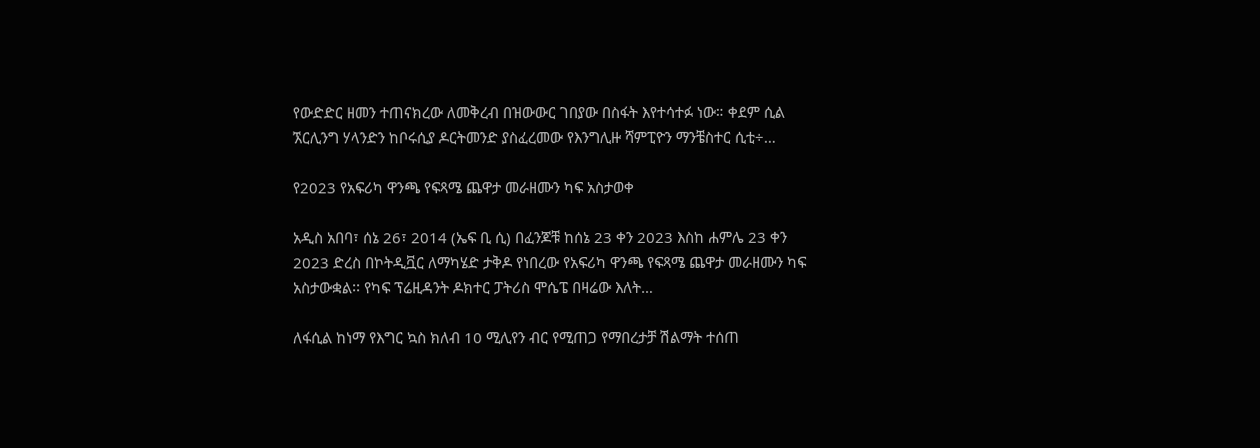የውድድር ዘመን ተጠናክረው ለመቅረብ በዝውውር ገበያው በስፋት እየተሳተፉ ነው። ቀደም ሲል ኧርሊንግ ሃላንድን ከቦሩሲያ ዶርትመንድ ያስፈረመው የእንግሊዙ ሻምፒዮን ማንቼስተር ሲቲ÷…

የ2023 የአፍሪካ ዋንጫ የፍጻሜ ጨዋታ መራዘሙን ካፍ አስታወቀ

አዲስ አበባ፣ ሰኔ 26፣ 2014 (ኤፍ ቢ ሲ) በፈንጆቹ ከሰኔ 23 ቀን 2023 እስከ ሐምሌ 23 ቀን 2023 ድረስ በኮትዲቯር ለማካሄድ ታቅዶ የነበረው የአፍሪካ ዋንጫ የፍጻሜ ጨዋታ መራዘሙን ካፍ አስታውቋል፡፡ የካፍ ፕሬዚዳንት ዶክተር ፓትሪስ ሞሴፔ በዛሬው እለት…

ለፋሲል ከነማ የእግር ኳስ ክለብ 10 ሚሊየን ብር የሚጠጋ የማበረታቻ ሽልማት ተሰጠ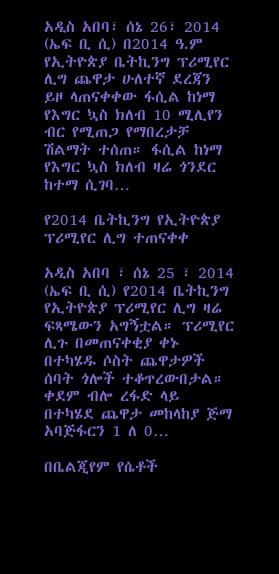አዲስ አበባ፣ ሰኔ 26፣ 2014 (ኤፍ ቢ ሲ) በ2014 ዓ.ም የኢትዮጵያ ቤትኪንግ ፕሪሚየር ሊግ ጨዋታ ሁለተኛ ደረጃን ይዞ ላጠናቀቀው ፋሲል ከነማ የእግር ኳስ ክለብ 10 ሚሊየን ብር የሚጠጋ የማበረታቻ ሽልማት ተሰጠ። ፋሲል ከነማ የእግር ኳስ ክለብ ዛሬ ጎንደር ከተማ ሲገባ…

የ2014 ቤትኪንግ የኢትዮጵያ ፕሪሚየር ሊግ ተጠናቀቀ

አዲስ አበባ ፣ ሰኔ 25 ፣ 2014 (ኤፍ ቢ ሲ) የ2014 ቤትኪንግ የኢትዮጵያ ፕሪሚየር ሊግ ዛሬ ፍጻሜውን አግኝቷል። ፕሪሚየር ሊጉ በመጠናቀቂያ ቀኑ በተካሄዱ ሶስት ጨዋታዎች ሰባት ጎሎች ተቆጥረውበታል። ቀደም ብሎ ረፋድ ላይ በተካሄደ ጨዋታ መከላከያ ጅማ አባጅፋርን 1 ለ 0…

በቤልጂየም የሴቶች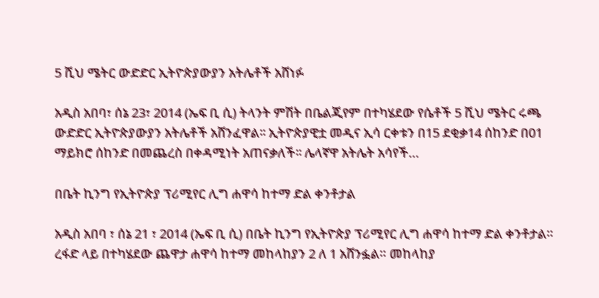5 ሺህ ሜትር ውድድር ኢትዮጵያውያን አትሌቶች አሸነፉ

አዲስ አበባ፣ ሰኔ 23፣ 2014 (ኤፍ ቢ ሲ) ትላንት ምሽት በቤልጂየም በተካሄደው የሴቶች 5 ሺህ ሜትር ሩጫ ውድድር ኢትዮጵያውያን አትሌቶች አሸንፈዋል፡፡ ኢትዮጵያዊቷ መዲና ኢሳ ርቀቱን በ15 ደቂቃ14 ሰከንድ በ01 ማይክሮ ሰከንድ በመጨረስ በቀዳሚነት አጠናቃለች፡፡ ሌላኛዋ አትሌት አሳየች…

በቤት ኪንግ የኢትዮጵያ ፕሪሚየር ሊግ ሐዋሳ ከተማ ድል ቀንቶታል

አዲስ አበባ ፣ ሰኔ 21 ፣ 2014 (ኤፍ ቢ ሲ) በቤት ኪንግ የኢትዮጵያ ፕሪሚየር ሊግ ሐዋሳ ከተማ ድል ቀንቶታል። ረፋድ ላይ በተካሄደው ጨዋታ ሐዋሳ ከተማ መከላከያን 2 ለ 1 አሸንፏል። መከላከያ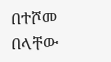በተሾመ በላቸው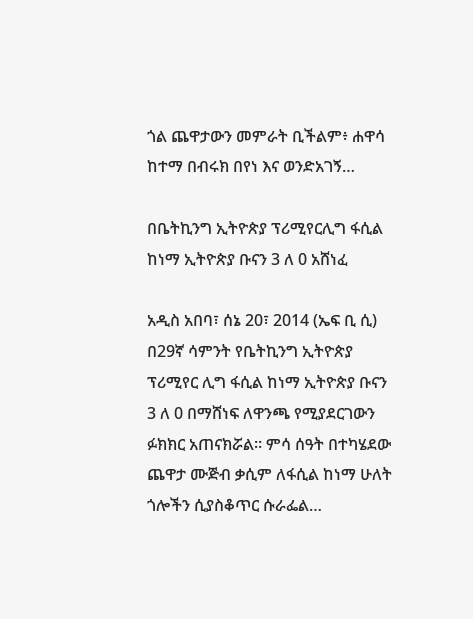ጎል ጨዋታውን መምራት ቢችልም፥ ሐዋሳ ከተማ በብሩክ በየነ እና ወንድአገኝ…

በቤትኪንግ ኢትዮጵያ ፕሪሚየርሊግ ፋሲል ከነማ ኢትዮጵያ ቡናን 3 ለ 0 አሸነፈ

አዲስ አበባ፣ ሰኔ 20፣ 2014 (ኤፍ ቢ ሲ) በ29ኛ ሳምንት የቤትኪንግ ኢትዮጵያ ፕሪሚየር ሊግ ፋሲል ከነማ ኢትዮጵያ ቡናን 3 ለ 0 በማሸነፍ ለዋንጫ የሚያደርገውን ፉክክር አጠናክሯል፡፡ ምሳ ሰዓት በተካሄደው ጨዋታ ሙጅብ ቃሲም ለፋሲል ከነማ ሁለት ጎሎችን ሲያስቆጥር ሱራፌል…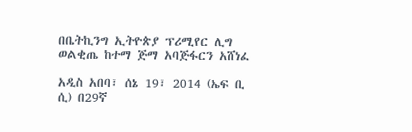በቤትኪንግ ኢትዮጵያ ፕሪሚየር ሊግ ወልቂጤ ከተማ ጅማ አባጅፋርን አሸነፈ

አዲስ አበባ፣ ሰኔ 19፣ 2014 (ኤፍ ቢ ሲ) በ29ኛ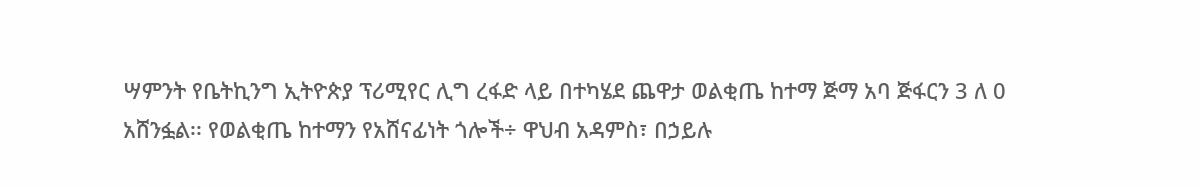ሣምንት የቤትኪንግ ኢትዮጵያ ፕሪሚየር ሊግ ረፋድ ላይ በተካሄደ ጨዋታ ወልቂጤ ከተማ ጅማ አባ ጅፋርን 3 ለ 0 አሸንፏል፡፡ የወልቂጤ ከተማን የአሸናፊነት ጎሎች÷ ዋህብ አዳምስ፣ በኃይሉ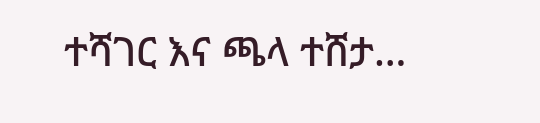ተሻገር እና ጫላ ተሸታ…